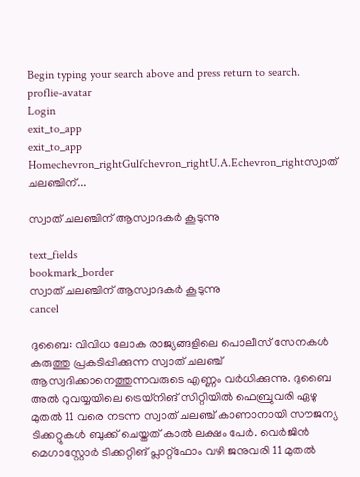Begin typing your search above and press return to search.
proflie-avatar
Login
exit_to_app
exit_to_app
Homechevron_rightGulfchevron_rightU.A.Echevron_rightസ്വാത് ചലഞ്ചിന്...

സ്വാത് ചലഞ്ചിന് ആസ്വാദകർ കൂടുന്നു

text_fields
bookmark_border
സ്വാത് ചലഞ്ചിന് ആസ്വാദകർ കൂടുന്നു
cancel

ദുബൈ: വിവിധ ലോക രാജ്യങ്ങളിലെ പൊലീസ് സേനകൾ കരുത്തു പ്രകടിപ്പിക്കുന്ന സ്വാത് ചലഞ്ച് ആസ്വദിക്കാനെത്തുന്നവരുടെ എണ്ണം വർധിക്കുന്നു. ദുബൈ അൽ റുവയ്യയിലെ ട്രെയ്നിങ് സിറ്റിയിൽ ഫെബ്രുവരി ഏഴു മുതൽ 11 വരെ നടന്ന സ്വാത് ചലഞ്ച് കാണാനായി സൗജന്യ ടിക്കറ്റുകൾ ബുക്ക് ചെയ്തത് കാൽ ലക്ഷം പേർ. വെർജിൻ മെഗാസ്റ്റോർ ടിക്കറ്റിങ് പ്ലാറ്റ്ഫോം വഴി ജനുവരി 11 മുതൽ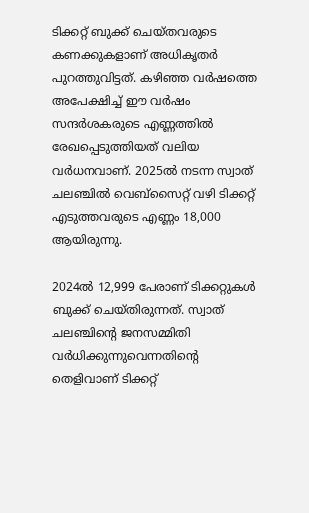ടിക്കറ്റ് ബുക്ക് ചെയ്തവരുടെ കണക്കുകളാണ് അധികൃതർ പുറത്തുവിട്ടത്. കഴിഞ്ഞ വർഷത്തെ അപേക്ഷിച്ച് ഈ വർഷം സന്ദർശകരുടെ എണ്ണത്തിൽ രേഖപ്പെടുത്തിയത് വലിയ വർധനവാണ്. 2025ൽ നടന്ന സ്വാത് ചലഞ്ചിൽ വെബ്സൈറ്റ് വഴി ടിക്കറ്റ് എടുത്തവരുടെ എണ്ണം 18,000 ആയിരുന്നു.

2024ൽ 12,999 പേരാണ് ടിക്കറ്റുകൾ ബുക്ക് ചെയ്തിരുന്നത്. സ്വാത് ചലഞ്ചിന്‍റെ ജനസമ്മിതി വർധിക്കുന്നുവെന്നതിന്‍റെ തെളിവാണ് ടിക്കറ്റ്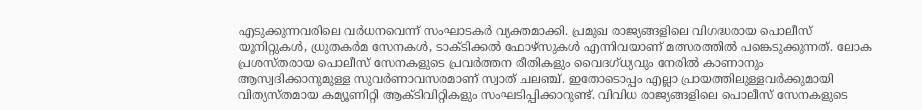എടുക്കുന്നവരിലെ വർധനവെന്ന് സംഘാടകർ വ്യക്തമാക്കി. പ്രമുഖ രാജ്യങ്ങളിലെ വിഗദ്ധരായ പൊലീസ് യൂനിറ്റുകൾ, ധ്രുതകർമ സേനകൾ, ടാക്ടിക്കൽ ഫോഴ്സുകൾ എന്നിവയാണ് മത്സരത്തിൽ പങ്കെടുക്കുന്നത്. ലോക പ്രശസ്തരായ പൊലീസ് സേനകളുടെ പ്രവർത്തന രീതികളും വൈദഗ്ധ്യവും നേരിൽ കാണാനും ആസ്വദിക്കാനുമുള്ള സുവർണാവസരമാണ് സ്വാത് ചലഞ്ച്. ഇതോടൊപ്പം എല്ലാ പ്രായത്തിലുള്ളവർക്കുമായി വിത്യസ്തമായ കമ്യൂണിറ്റി ആക്ടിവിറ്റികളും സംഘടിപ്പിക്കാറുണ്ട്. വിവിധ രാജ്യങ്ങളിലെ പൊലീസ് സേനകളുടെ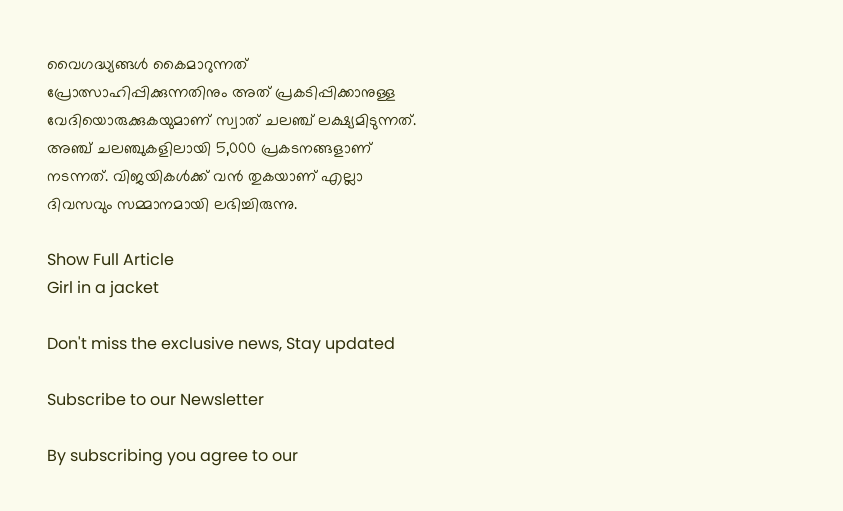വൈഗദ്ധ്യങ്ങൾ കൈമാറുന്നത് പ്രോത്സാഹിപ്പിക്കുന്നതിനും അത് പ്രകടിപ്പിക്കാനുള്ള വേദിയൊരുക്കുകയുമാണ് സ്വാത് ചലഞ്ച് ലക്ഷ്യമിടുന്നത്. അഞ്ച് ചലഞ്ചുകളിലായി 5,000 പ്രകടനങ്ങളാണ് നടന്നത്. വിജയികൾക്ക് വൻ തുകയാണ് എല്ലാ ദിവസവും സമ്മാനമായി ലഭിച്ചിരുന്നു.

Show Full Article
Girl in a jacket

Don't miss the exclusive news, Stay updated

Subscribe to our Newsletter

By subscribing you agree to our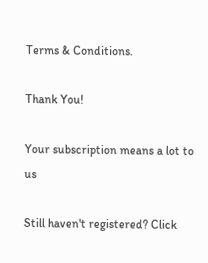Terms & Conditions.

Thank You!

Your subscription means a lot to us

Still haven't registered? Click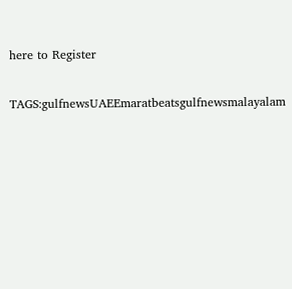here to Register

TAGS:gulfnewsUAEEmaratbeatsgulfnewsmalayalam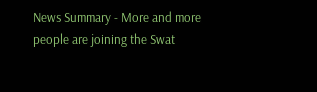News Summary - More and more people are joining the Swat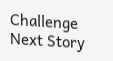Challenge
Next Story